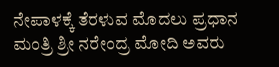ನೇಪಾಳಕ್ಕೆ ತೆರಳುವ ಮೊದಲು ಪ್ರಧಾನ ಮಂತ್ರಿ ಶ್ರೀ ನರೇಂದ್ರ ಮೋದಿ ಅವರು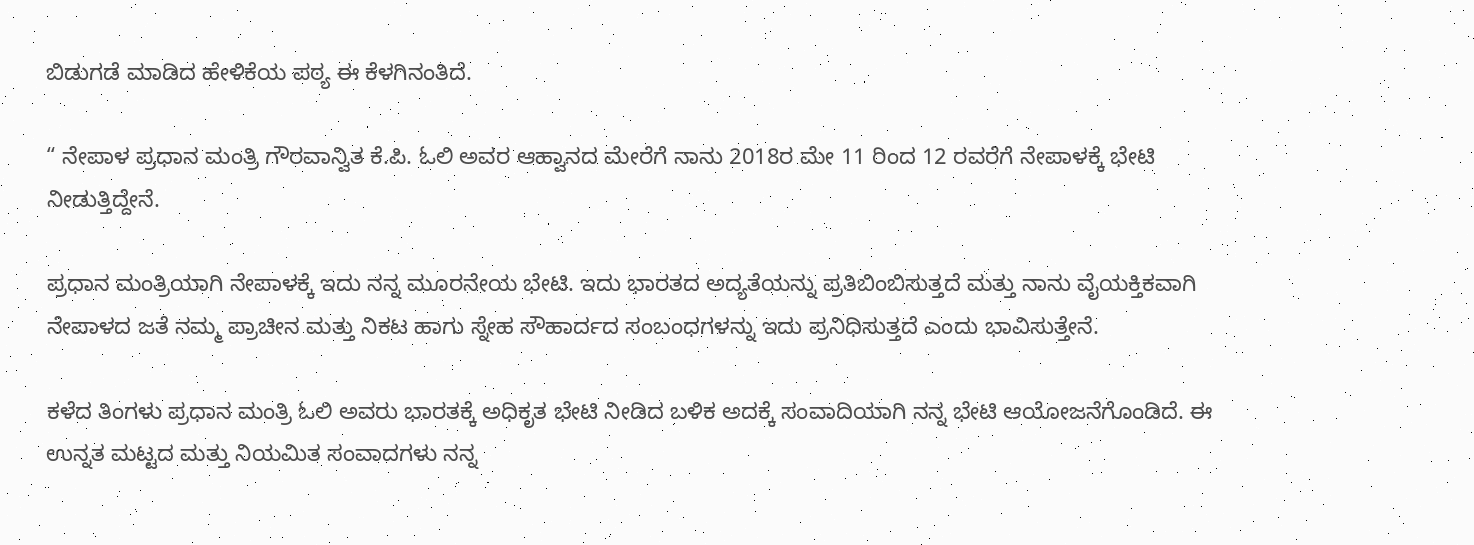ಬಿಡುಗಡೆ ಮಾಡಿದ ಹೇಳಿಕೆಯ ಪಠ್ಯ ಈ ಕೆಳಗಿನಂತಿದೆ.

“ ನೇಪಾಳ ಪ್ರಧಾನ ಮಂತ್ರಿ ಗೌರವಾನ್ವಿತ ಕೆ.ಪಿ. ಓಲಿ ಅವರ ಆಹ್ವಾನದ ಮೇರೆಗೆ ನಾನು 2018ರ ಮೇ 11 ರಿಂದ 12 ರವರೆಗೆ ನೇಪಾಳಕ್ಕೆ ಭೇಟಿ ನೀಡುತ್ತಿದ್ದೇನೆ.

ಪ್ರಧಾನ ಮಂತ್ರಿಯಾಗಿ ನೇಪಾಳಕ್ಕೆ ಇದು ನನ್ನ ಮೂರನೇಯ ಭೇಟಿ. ಇದು ಭಾರತದ ಅದ್ಯತೆಯನ್ನು ಪ್ರತಿಬಿಂಬಿಸುತ್ತದೆ ಮತ್ತು ನಾನು ವೈಯಕ್ತಿಕವಾಗಿ ನೇಪಾಳದ ಜತೆ ನಮ್ಮ ಪ್ರಾಚೀನ ಮತ್ತು ನಿಕಟ ಹಾಗು ಸ್ನೇಹ ಸೌಹಾರ್ದದ ಸಂಬಂಧಗಳನ್ನು ಇದು ಪ್ರನಿಧಿಸುತ್ತದೆ ಎಂದು ಭಾವಿಸುತ್ತೇನೆ.

ಕಳೆದ ತಿಂಗಳು ಪ್ರಧಾನ ಮಂತ್ರಿ ಓಲಿ ಅವರು ಭಾರತಕ್ಕೆ ಅಧಿಕೃತ ಭೇಟಿ ನೀಡಿದ ಬಳಿಕ ಅದಕ್ಕೆ ಸಂವಾದಿಯಾಗಿ ನನ್ನ ಭೇಟಿ ಆಯೋಜನೆಗೊಂಡಿದೆ. ಈ ಉನ್ನತ ಮಟ್ಟದ ಮತ್ತು ನಿಯಮಿತ ಸಂವಾದಗಳು ನನ್ನ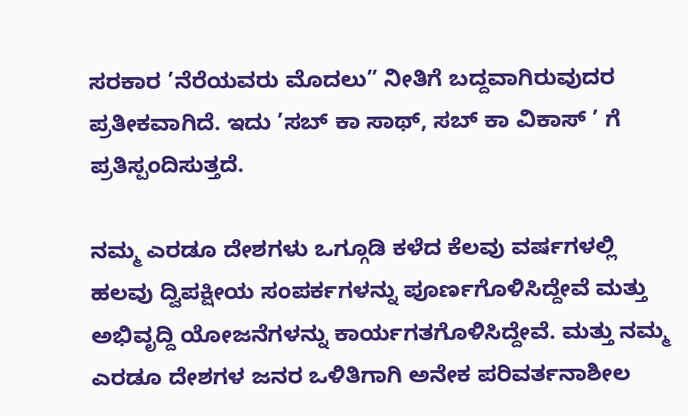ಸರಕಾರ ’ನೆರೆಯವರು ಮೊದಲು” ನೀತಿಗೆ ಬದ್ದವಾಗಿರುವುದರ ಪ್ರತೀಕವಾಗಿದೆ. ಇದು ’ಸಬ್ ಕಾ ಸಾಥ್, ಸಬ್ ಕಾ ವಿಕಾಸ್ ’ ಗೆ ಪ್ರತಿಸ್ಪಂದಿಸುತ್ತದೆ.

ನಮ್ಮ ಎರಡೂ ದೇಶಗಳು ಒಗ್ಗೂಡಿ ಕಳೆದ ಕೆಲವು ವರ್ಷಗಳಲ್ಲಿ ಹಲವು ದ್ವಿಪಕ್ಷೀಯ ಸಂಪರ್ಕಗಳನ್ನು ಪೂರ್ಣಗೊಳಿಸಿದ್ದೇವೆ ಮತ್ತು ಅಭಿವೃದ್ದಿ ಯೋಜನೆಗಳನ್ನು ಕಾರ್ಯಗತಗೊಳಿಸಿದ್ದೇವೆ. ಮತ್ತು ನಮ್ಮ ಎರಡೂ ದೇಶಗಳ ಜನರ ಒಳಿತಿಗಾಗಿ ಅನೇಕ ಪರಿವರ್ತನಾಶೀಲ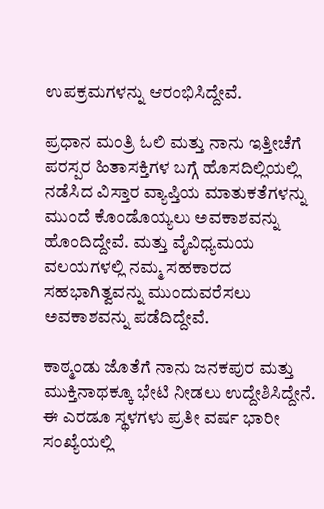ಉಪಕ್ರಮಗಳನ್ನು ಆರಂಭಿಸಿದ್ದೇವೆ.

ಪ್ರಧಾನ ಮಂತ್ರಿ ಓಲಿ ಮತ್ತು ನಾನು ಇತ್ತೀಚೆಗೆ ಪರಸ್ಪರ ಹಿತಾಸಕ್ತಿಗಳ ಬಗ್ಗೆ ಹೊಸದಿಲ್ಲಿಯಲ್ಲಿ ನಡೆಸಿದ ವಿಸ್ತಾರ ವ್ಯಾಪ್ತಿಯ ಮಾತುಕತೆಗಳನ್ನು ಮುಂದೆ ಕೊಂಡೊಯ್ಯಲು ಅವಕಾಶವನ್ನು ಹೊಂದಿದ್ದೇವೆ. ಮತ್ತು ವೈವಿಧ್ಯಮಯ ವಲಯಗಳಲ್ಲಿ ನಮ್ಮ ಸಹಕಾರದ ಸಹಭಾಗಿತ್ವವನ್ನು ಮುಂದುವರೆಸಲು ಅವಕಾಶವನ್ನು ಪಡೆದಿದ್ದೇವೆ.

ಕಾಠ್ಮಂಡು ಜೊತೆಗೆ ನಾನು ಜನಕಪುರ ಮತ್ತು ಮುಕ್ತಿನಾಥಕ್ಕೂ ಭೇಟಿ ನೀಡಲು ಉದ್ದೇಶಿಸಿದ್ದೇನೆ. ಈ ಎರಡೂ ಸ್ಥಳಗಳು ಪ್ರತೀ ವರ್ಷ ಭಾರೀ ಸಂಖ್ಯೆಯಲ್ಲಿ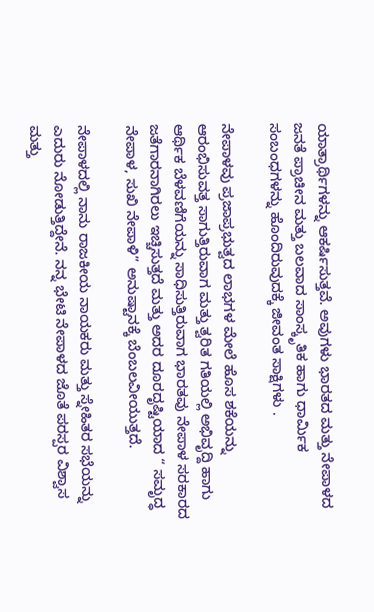ಯಾತ್ರಾರ್ಥಿಗಳನ್ನು ಆಕರ್ಷಿಸುತ್ತವೆ. ಅವುಗಳು ಭಾರತದ ಮತ್ತು ನೇಪಾಳದ ಜನತೆ ಪ್ರಾಚೀನ ಮತ್ತು ಬಲವಾದ ಸಾಂಸ್ಕೃತಿಕ ಹಾಗು ಧಾರ್ಮಿಕ ಸಂಬಂಧಗಳನ್ನು ಹೊಂದಿರುವುದಕ್ಕೆ ಜೀವಂತ ಸಾಕ್ಷಿಗಳು .

ನೇಪಾಳವು ಪ್ರಜಾಪ್ರಭುತ್ವದ ಲಾಭಗಳ ಮೇಲೆ ಹೊಸ ಶಕೆಯನ್ನು ಆರಂಭಿಸುವತ್ತ ಸಾಗುತ್ತಿರುವಾಗ ಮತ್ತು ತ್ವರಿತ ಗತಿಯಲ್ಲಿ ಅಭಿವೃದ್ದಿ ಹಾಗು ಆರ್ಥಿಕ ಬೆಳವಣಿಗೆಯನ್ನು ಸಾಧಿಸುತ್ತಿರುವಾಗ ಭಾರತವು ನೇಪಾಳ ಸರಕಾರದ ಜತೆಗಾರನಾಗಿರಲು ಇಚ್ಚಿಸುತ್ತದೆ ಮತ್ತು ಅದರ ದೂರದೃಷ್ಟಿಯಾದ “ ಸಮೃದ್ಧ ನೇಪಾಳ, ಸುಖಿ ನೇಪಾಳಿ” ಅನುಷ್ಟಾನಕ್ಕೆ ಬೆಂಬಲವೀಯುತ್ತದೆ.

ನೇಪಾಳದಲ್ಲಿ ನಾನು ರಾಜಕೀಯ ನಾಯಕರು ಮತ್ತು ಸ್ನೇಹಿತರ ಸಭೆಯನ್ನು ಎದುರು ನೋಡುತ್ತಿದ್ದೇನೆ. ನನ್ನ ಭೇಟಿ ನೇಪಾಳದ ಜೊತೆ ಪರಸ್ಪರ ವಿಶ್ವಾಸ ಮತ್ತು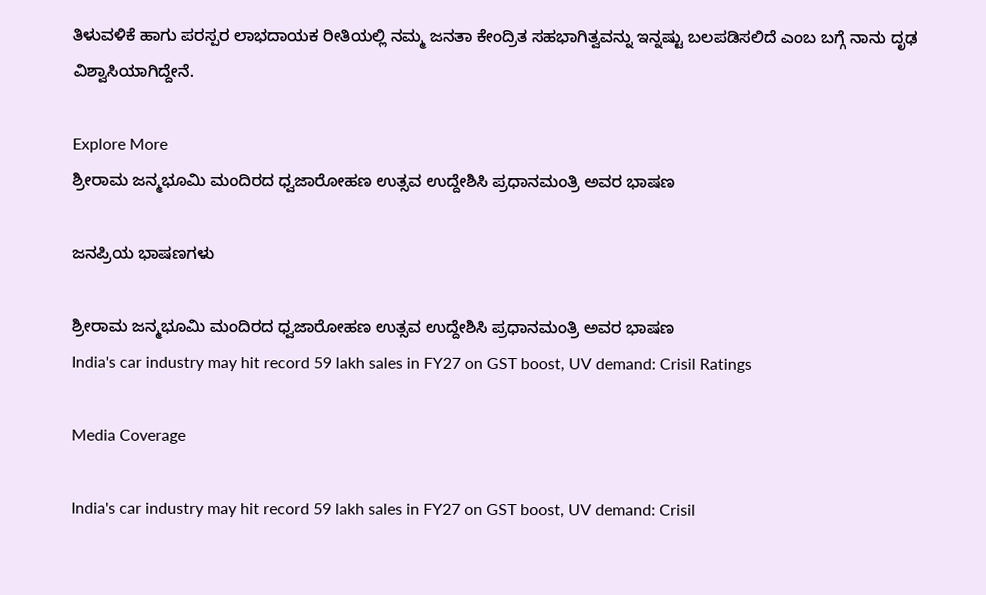ತಿಳುವಳಿಕೆ ಹಾಗು ಪರಸ್ಪರ ಲಾಭದಾಯಕ ರೀತಿಯಲ್ಲಿ ನಮ್ಮ ಜನತಾ ಕೇಂದ್ರಿತ ಸಹಭಾಗಿತ್ವವನ್ನು ಇನ್ನಷ್ಟು ಬಲಪಡಿಸಲಿದೆ ಎಂಬ ಬಗ್ಗೆ ನಾನು ದೃಢ ವಿಶ್ವಾಸಿಯಾಗಿದ್ದೇನೆ.

Explore More
ಶ್ರೀರಾಮ ಜನ್ಮಭೂಮಿ ಮಂದಿರದ ಧ್ವಜಾರೋಹಣ ಉತ್ಸವ ಉದ್ದೇಶಿಸಿ ಪ್ರಧಾನಮಂತ್ರಿ ಅವರ ಭಾಷಣ

ಜನಪ್ರಿಯ ಭಾಷಣಗಳು

ಶ್ರೀರಾಮ ಜನ್ಮಭೂಮಿ ಮಂದಿರದ ಧ್ವಜಾರೋಹಣ ಉತ್ಸವ ಉದ್ದೇಶಿಸಿ ಪ್ರಧಾನಮಂತ್ರಿ ಅವರ ಭಾಷಣ
India's car industry may hit record 59 lakh sales in FY27 on GST boost, UV demand: Crisil Ratings

Media Coverage

India's car industry may hit record 59 lakh sales in FY27 on GST boost, UV demand: Crisil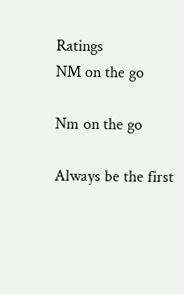Ratings
NM on the go

Nm on the go

Always be the first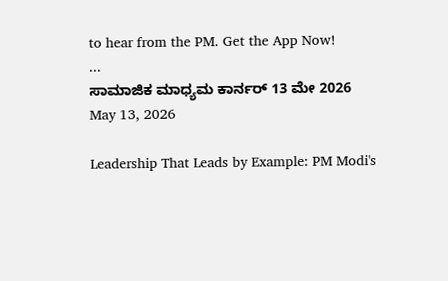to hear from the PM. Get the App Now!
...
ಸಾಮಾಜಿಕ ಮಾಧ್ಯಮ ಕಾರ್ನರ್ 13 ಮೇ 2026
May 13, 2026

Leadership That Leads by Example: PM Modi's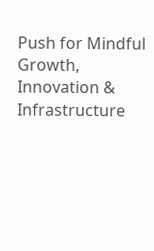Push for Mindful Growth, Innovation & Infrastructure